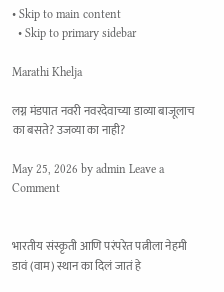• Skip to main content
  • Skip to primary sidebar

Marathi Khelja

लग्न मंडपात नवरी नवरदेवाच्या डाव्या बाजूलाच का बसते? उजव्या का नाही?

May 25, 2026 by admin Leave a Comment


भारतीय संस्कृती आणि परंपरेत पत्नीला नेहमी डावं (वाम) स्थान का दिलं जातं हे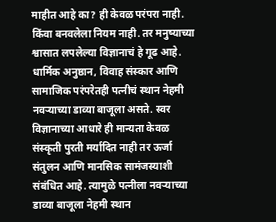माहीत आहे का? ही केवळ परंपरा नाही. किंवा बनवलेला नियम नाही. तर मनुष्याच्या श्वासात लपलेल्या विज्ञानाचं हे गूढ आहे. धार्मिक अनुष्ठान, विवाह संस्कार आणि सामाजिक परंपरेतही पत्नीचं स्थान नेहमी नवऱ्याच्या डाव्या बाजूला असते. स्वर विज्ञानाच्या आधारे ही मान्यता केवळ संस्कृती पुरती मर्यादित नाही तर ऊर्जा संतुलन आणि मानसिक सामंजस्याशी संबंधित आहे. त्यामुळे पत्नीला नवऱ्याच्या डाव्या बाजूला नेहमी स्थान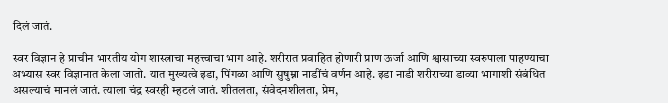दिलं जातं.

स्वर विज्ञान हे प्राचीन भारतीय योग शास्त्राचा महत्त्वाचा भाग आहे. शरीरात प्रवाहित होणारी प्राण ऊर्जा आणि श्वासाच्या स्वरुपाला पाहण्याचा अभ्यास स्वर विज्ञानात केला जातो. यात मुख्यत्वे इडा, पिंगळा आणि सुषुम्ना नाडींचं वर्णन आहे. इडा नाडी शरीराच्या डाव्या भागाशी संबंधित असल्याचं मानलं जातं. त्याला चंद्र स्वरही म्हटलं जातं. शीतलता, संवेदनशीलता, प्रेम,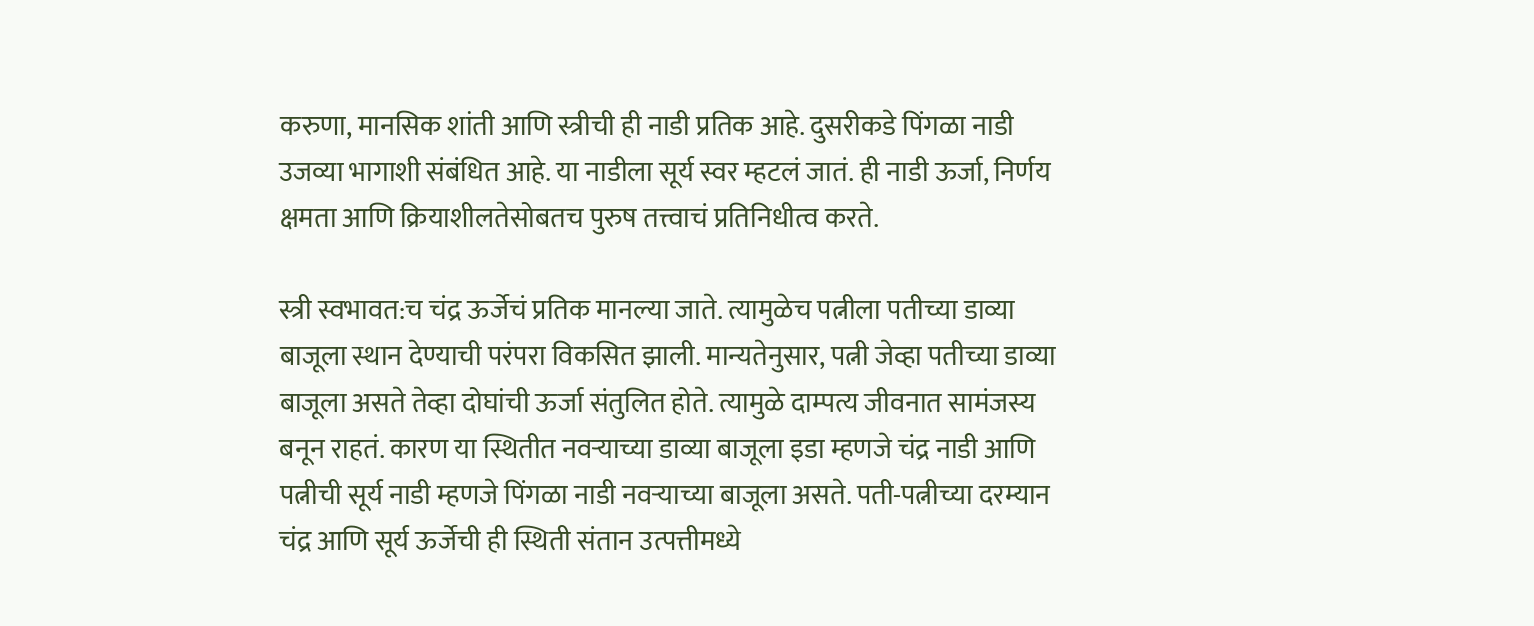करुणा, मानसिक शांती आणि स्त्रीची ही नाडी प्रतिक आहे. दुसरीकडे पिंगळा नाडी उजव्या भागाशी संबंधित आहे. या नाडीला सूर्य स्वर म्हटलं जातं. ही नाडी ऊर्जा, निर्णय क्षमता आणि क्रियाशीलतेसोबतच पुरुष तत्त्वाचं प्रतिनिधीत्व करते.

स्त्री स्वभावत:च चंद्र ऊर्जेचं प्रतिक मानल्या जाते. त्यामुळेच पत्नीला पतीच्या डाव्या बाजूला स्थान देण्याची परंपरा विकसित झाली. मान्यतेनुसार, पत्नी जेव्हा पतीच्या डाव्या बाजूला असते तेव्हा दोघांची ऊर्जा संतुलित होते. त्यामुळे दाम्पत्य जीवनात सामंजस्य बनून राहतं. कारण या स्थितीत नवऱ्याच्या डाव्या बाजूला इडा म्हणजे चंद्र नाडी आणि पत्नीची सूर्य नाडी म्हणजे पिंगळा नाडी नवऱ्याच्या बाजूला असते. पती-पत्नीच्या दरम्यान चंद्र आणि सूर्य ऊर्जेची ही स्थिती संतान उत्पत्तीमध्ये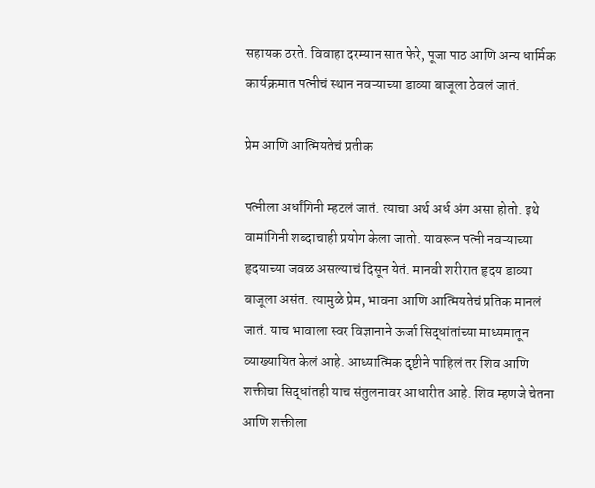सहायक ठरते. विवाहा दरम्यान सात फेरे, पूजा पाठ आणि अन्य धार्मिक कार्यक्रमात पत्नीचं स्थान नवऱ्याच्या डाव्या बाजूला ठेवलं जातं.

प्रेम आणि आत्मियतेचं प्रतीक

पत्नीला अर्धांगिनी म्हटलं जातं. त्याचा अर्थ अर्ध अंग असा होतो. इथे वामांगिनी शब्दाचाही प्रयोग केला जातो. यावरून पत्नी नवऱ्याच्या हृदयाच्या जवळ असल्याचं दिसून येतं. मानवी शरीरात हृदय डाव्या बाजूला असंत. त्यामुळे प्रेम, भावना आणि आत्मियतेचं प्रतिक मानलं जातं. याच भावाला स्वर विज्ञानाने ऊर्जा सिद्धांतांच्या माध्यमातून व्याख्यायित केलं आहे. आध्यात्मिक दृष्टीने पाहिलं तर शिव आणि शक्तीचा सिद्धांतही याच संतुलनावर आधारीत आहे. शिव म्हणजे चेतना आणि शक्तीला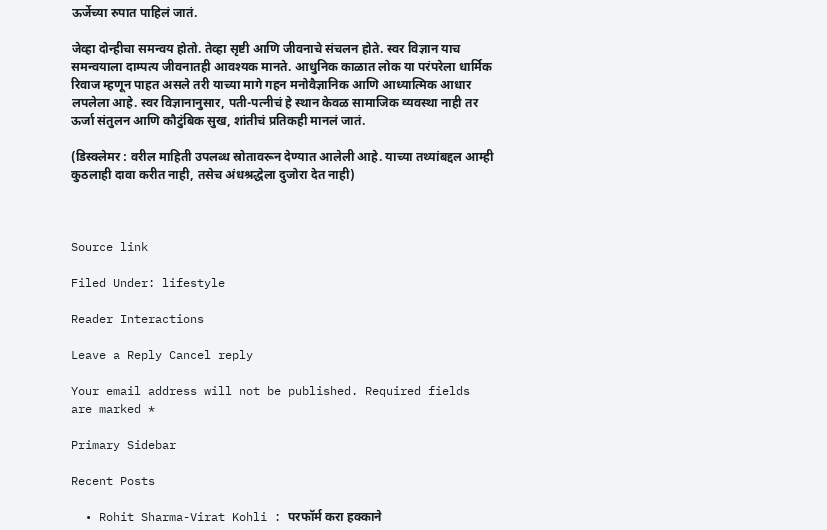ऊर्जेच्या रुपात पाहिलं जातं.

जेव्हा दोन्हीचा समन्वय होतो. तेव्हा सृष्टी आणि जीवनाचे संचलन होते. स्वर विज्ञान याच समन्वयाला दाम्पत्य जीवनातही आवश्यक मानते. आधुनिक काळात लोक या परंपरेला धार्मिक रिवाज म्हणून पाहत असले तरी याच्या मागे गहन मनोवैज्ञानिक आणि आध्यात्मिक आधार लपलेला आहे. स्वर विज्ञानानुसार, पती-पत्नीचं हे स्थान केवळ सामाजिक व्यवस्था नाही तर ऊर्जा संतुलन आणि कौटुंबिक सुख, शांतीचं प्रतिकही मानलं जातं.

(डिस्क्लेमर : वरील माहिती उपलब्ध स्रोतावरून देण्यात आलेली आहे. याच्या तथ्यांबद्दल आम्ही कुठलाही दावा करीत नाही, तसेच अंधश्रद्धेला दुजोरा देत नाही)



Source link

Filed Under: lifestyle

Reader Interactions

Leave a Reply Cancel reply

Your email address will not be published. Required fields are marked *

Primary Sidebar

Recent Posts

  • Rohit Sharma-Virat Kohli : परफॉर्म करा हक्काने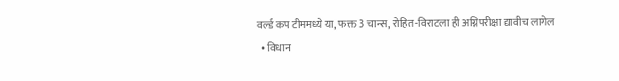वर्ल्ड कप टीममध्ये या, फक्त 3 चान्स, रोहित-विराटला ही अग्निपरीक्षा द्यावीच लागेल
  • विधान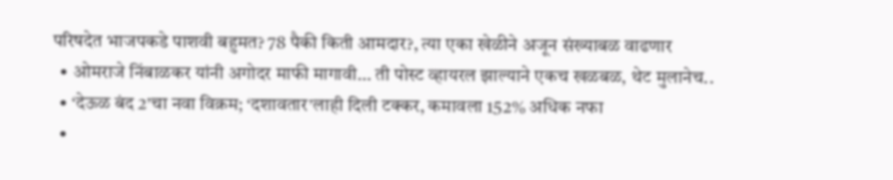परिषदेत भाजपकडे पाशवी बहुमत? 78 पैकी किती आमदार?, त्या एका खेळीने अजून संख्याबळ वाढणार
  • ओमराजे निंबाळकर यांनी अगोदर माफी मागावी… ती पोस्ट व्हायरल झाल्याने एकच खळबळ, थेट मुलानेच..
  • ‘देऊळ बंद 2’चा नवा विक्रम; ‘दशावतार’लाही दिली टक्कर, कमावला 152% अधिक नफा
  •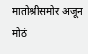मातोश्रीसमोर अजून मोठं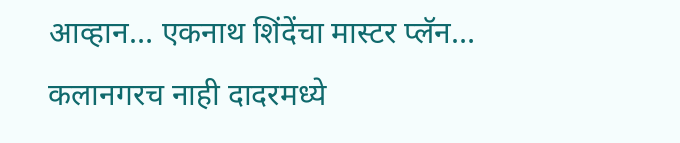आव्हान… एकनाथ शिंदेंचा मास्टर प्लॅन… कलानगरच नाही दादरमध्ये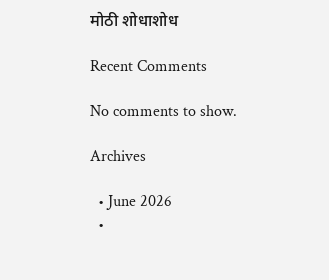मोठी शोधाशोध

Recent Comments

No comments to show.

Archives

  • June 2026
  •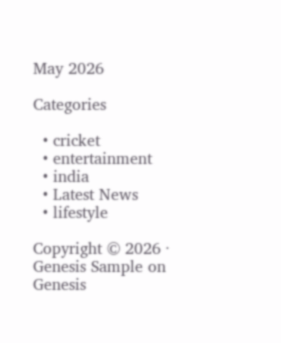May 2026

Categories

  • cricket
  • entertainment
  • india
  • Latest News
  • lifestyle

Copyright © 2026 · Genesis Sample on Genesis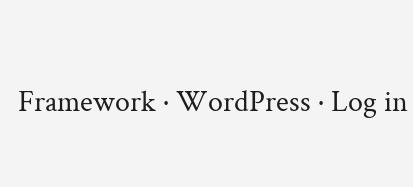Framework · WordPress · Log in